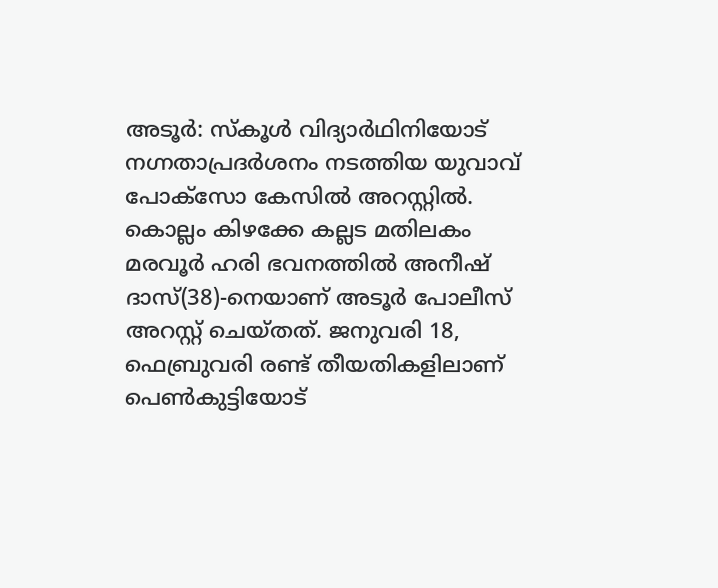അടൂർ: സ്കൂൾ വിദ്യാർഥിനിയോട് നഗ്നതാപ്രദർശനം നടത്തിയ യുവാവ് പോക്സോ കേസിൽ അറസ്റ്റിൽ. കൊല്ലം കിഴക്കേ കല്ലട മതിലകം മരവൂർ ഹരി ഭവനത്തിൽ അനീഷ് ദാസ്(38)-നെയാണ് അടൂർ പോലീസ് അറസ്റ്റ് ചെയ്തത്. ജനുവരി 18, ഫെബ്രുവരി രണ്ട് തീയതികളിലാണ് പെൺകുട്ടിയോട്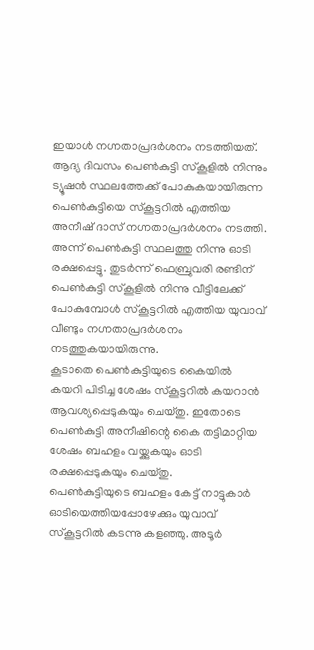ഇയാൾ നഗ്നതാപ്രദർശനം നടത്തിയത്.
ആദ്യ ദിവസം പെൺകുട്ടി സ്കൂളിൽ നിന്നും ട്യൂഷൻ സ്ഥലത്തേക്ക് പോകുകയായിരുന്ന പെൺകുട്ടിയെ സ്കൂട്ടറിൽ എത്തിയ അനീഷ് ദാസ് നഗ്നതാപ്രദർശനം നടത്തി. അന്ന് പെൺകുട്ടി സ്ഥലത്തു നിന്നു ഓടി രക്ഷപ്പെട്ടു. തുടർന്ന് ഫെബ്രുവരി രണ്ടിന് പെൺകുട്ടി സ്കൂളിൽ നിന്നു വീട്ടിലേക്ക് പോകുമ്പോൾ സ്കൂട്ടറിൽ എത്തിയ യുവാവ് വീണ്ടും നഗ്നതാപ്രദർശനം നടത്തുകയായിരുന്നു.
കൂടാതെ പെൺകുട്ടിയുടെ കൈയിൽ കയറി പിടിച്ച ശേഷം സ്കൂട്ടറിൽ കയറാൻ ആവശ്യപ്പെടുകയും ചെയ്തു. ഇതോടെ പെൺകുട്ടി അനീഷിന്റെ കൈ തട്ടിമാറ്റിയ ശേഷം ബഹളം വയ്ക്കുകയും ഓടി രക്ഷപ്പെടുകയും ചെയ്തു.
പെൺകുട്ടിയുടെ ബഹളം കേട്ട് നാട്ടുകാർ ഓടിയെത്തിയപ്പോഴേക്കും യുവാവ് സ്കൂട്ടറിൽ കടന്നു കളഞ്ഞു. അടൂർ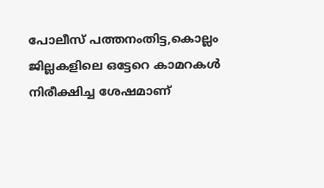പോലീസ് പത്തനംതിട്ട,കൊല്ലം ജില്ലകളിലെ ഒട്ടേറെ കാമറകൾ നിരീക്ഷിച്ച ശേഷമാണ്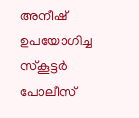അനീഷ് ഉപയോഗിച്ച സ്കൂട്ടർ പോലീസ്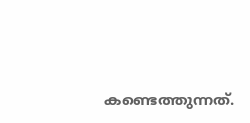കണ്ടെത്തുന്നത്.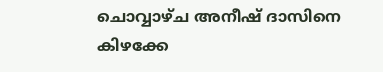ചൊവ്വാഴ്ച അനീഷ് ദാസിനെ കിഴക്കേ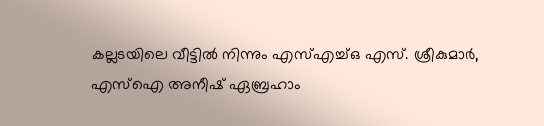കല്ലടയിലെ വീട്ടിൽ നിന്നും എസ്എച്ച്ഒ എസ്. ശ്രീകുമാർ, എസ്ഐ അനീഷ് ഏബ്രഹാം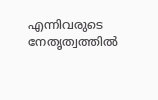എന്നിവരുടെ നേതൃത്വത്തിൽ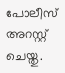പോലീസ് അറസ്റ്റ് ചെയ്തു.